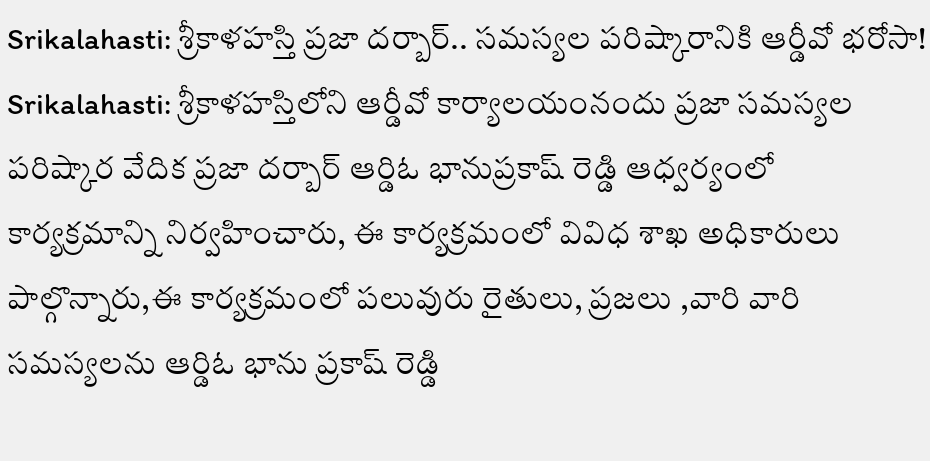Srikalahasti: శ్రీకాళహస్తి ప్రజా దర్బార్.. సమస్యల పరిష్కారానికి ఆర్డీవో భరోసా!
Srikalahasti: శ్రీకాళహస్తిలోని ఆర్డీవో కార్యాలయంనందు ప్రజా సమస్యల పరిష్కార వేదిక ప్రజా దర్బార్ ఆర్డిఓ భానుప్రకాష్ రెడ్డి ఆధ్వర్యంలో కార్యక్రమాన్ని నిర్వహించారు, ఈ కార్యక్రమంలో వివిధ శాఖ అధికారులు పాల్గొన్నారు,ఈ కార్యక్రమంలో పలువురు రైతులు, ప్రజలు ,వారి వారి సమస్యలను ఆర్డిఓ భాను ప్రకాష్ రెడ్డి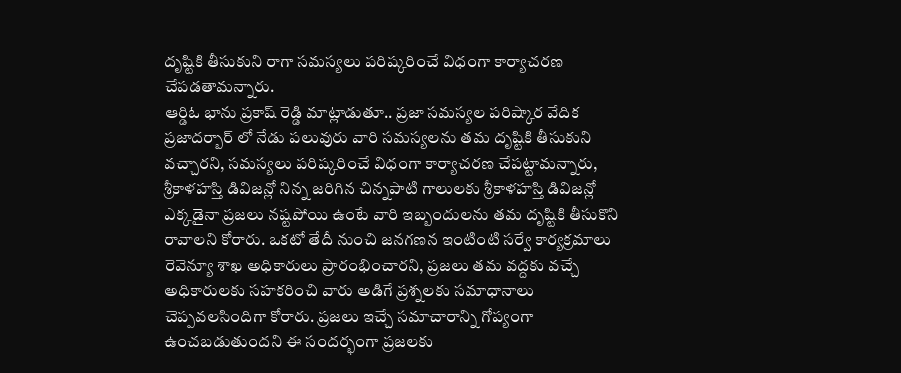దృష్టికి తీసుకుని రాగా సమస్యలు పరిష్కరించే విధంగా కార్యాచరణ చేపడతామన్నారు.
ఆర్డిఓ భాను ప్రకాష్ రెడ్డి మాట్లాడుతూ.. ప్రజా సమస్యల పరిష్కార వేదిక ప్రజాదర్బార్ లో నేడు పలువురు వారి సమస్యలను తమ దృష్టికి తీసుకుని వచ్చారని, సమస్యలు పరిష్కరించే విధంగా కార్యాచరణ చేపట్టామన్నారు, శ్రీకాళహస్తి డివిజన్లో నిన్న జరిగిన చిన్నపాటి గాలులకు శ్రీకాళహస్తి డివిజన్లో ఎక్కడైనా ప్రజలు నష్టపోయి ఉంటే వారి ఇబ్బందులను తమ దృష్టికి తీసుకొని రావాలని కోరారు. ఒకటో తేదీ నుంచి జనగణన ఇంటింటి సర్వే కార్యక్రమాలు రెవెన్యూ శాఖ అధికారులు ప్రారంభించారని, ప్రజలు తమ వద్దకు వచ్చే అధికారులకు సహకరించి వారు అడిగే ప్రశ్నలకు సమాధానాలు చెప్పవలసిందిగా కోరారు. ప్రజలు ఇచ్చే సమాచారాన్ని గోప్యంగా ఉంచబడుతుందని ఈ సందర్భంగా ప్రజలకు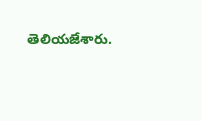తెలియజేశారు.